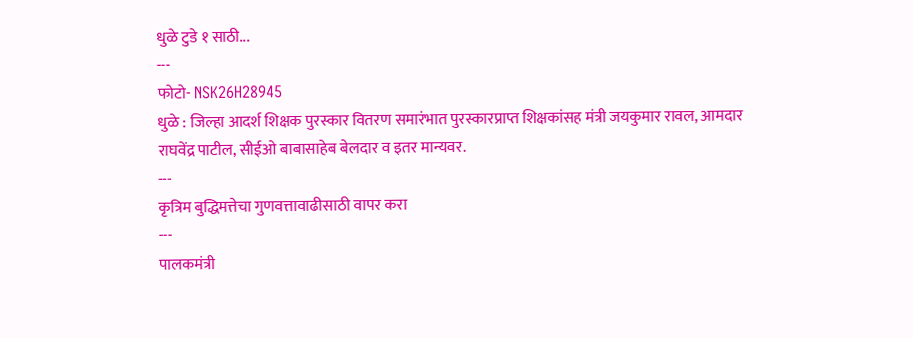धुळे टुडे १ साठी...
---
फोटो- NSK26H28945
धुळे : जिल्हा आदर्श शिक्षक पुरस्कार वितरण समारंभात पुरस्कारप्राप्त शिक्षकांसह मंत्री जयकुमार रावल, आमदार राघवेंद्र पाटील, सीईओ बाबासाहेब बेलदार व इतर मान्यवर.
---
कृत्रिम बुद्धिमत्तेचा गुणवत्तावाढीसाठी वापर करा
---
पालकमंत्री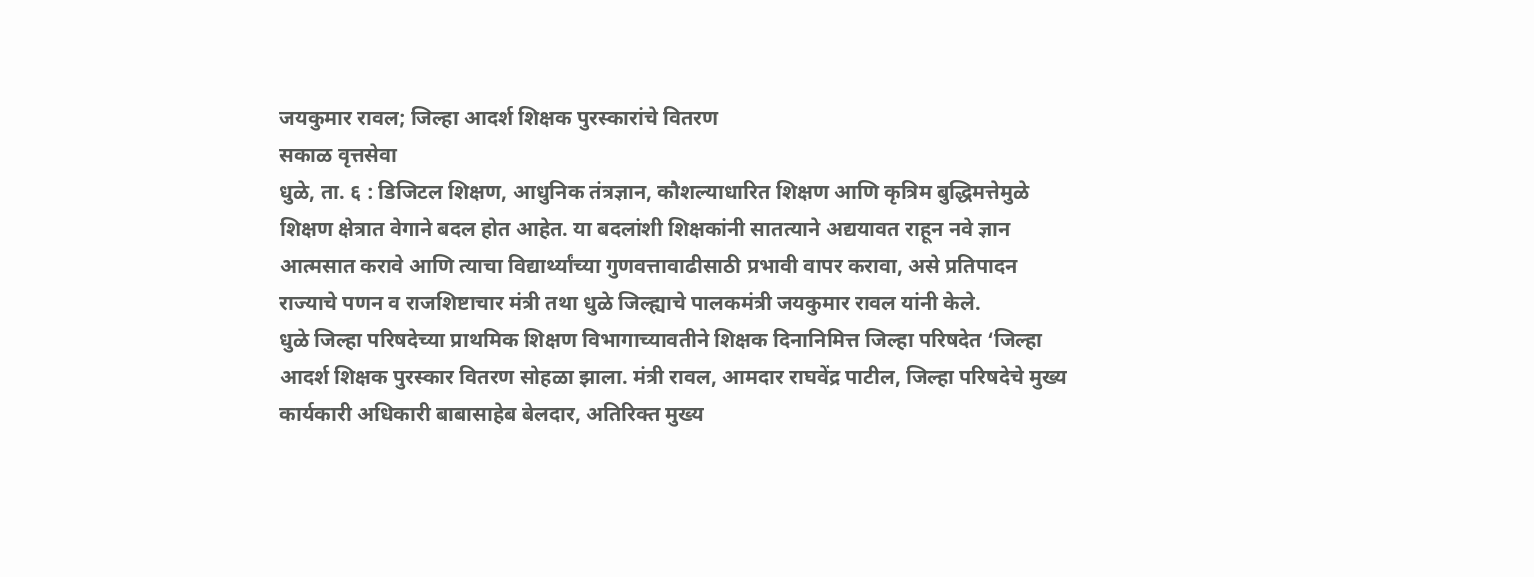जयकुमार रावल; जिल्हा आदर्श शिक्षक पुरस्कारांचे वितरण
सकाळ वृत्तसेवा
धुळे, ता. ६ : डिजिटल शिक्षण, आधुनिक तंत्रज्ञान, कौशल्याधारित शिक्षण आणि कृत्रिम बुद्धिमत्तेमुळे शिक्षण क्षेत्रात वेगाने बदल होत आहेत. या बदलांशी शिक्षकांनी सातत्याने अद्ययावत राहून नवे ज्ञान आत्मसात करावे आणि त्याचा विद्यार्थ्यांच्या गुणवत्तावाढीसाठी प्रभावी वापर करावा, असे प्रतिपादन राज्याचे पणन व राजशिष्टाचार मंत्री तथा धुळे जिल्ह्याचे पालकमंत्री जयकुमार रावल यांनी केले.
धुळे जिल्हा परिषदेच्या प्राथमिक शिक्षण विभागाच्यावतीने शिक्षक दिनानिमित्त जिल्हा परिषदेत ‘जिल्हा आदर्श शिक्षक पुरस्कार वितरण सोहळा झाला. मंत्री रावल, आमदार राघवेंद्र पाटील, जिल्हा परिषदेचे मुख्य कार्यकारी अधिकारी बाबासाहेब बेलदार, अतिरिक्त मुख्य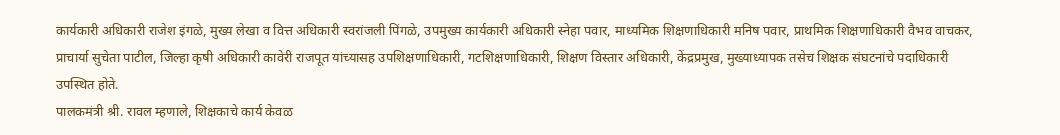कार्यकारी अधिकारी राजेश इंगळे, मुख्य लेखा व वित्त अधिकारी स्वरांजली पिंगळे, उपमुख्य कार्यकारी अधिकारी स्नेहा पवार, माध्यमिक शिक्षणाधिकारी मनिष पवार, प्राथमिक शिक्षणाधिकारी वैभव वाचकर, प्राचार्या सुचेता पाटील, जिल्हा कृषी अधिकारी कावेरी राजपूत यांच्यासह उपशिक्षणाधिकारी, गटशिक्षणाधिकारी, शिक्षण विस्तार अधिकारी, केंद्रप्रमुख, मुख्याध्यापक तसेच शिक्षक संघटनांचे पदाधिकारी उपस्थित होते.
पालकमंत्री श्री. रावल म्हणाले, शिक्षकाचे कार्य केवळ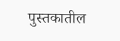पुस्तकातील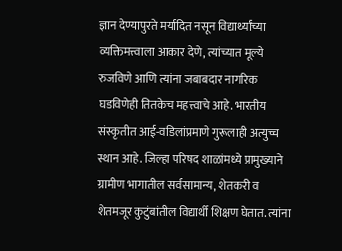ज्ञान देण्यापुरते मर्यादित नसून विद्यार्थ्यांच्या व्यक्तिमत्त्वाला आकार देणे, त्यांच्यात मूल्ये रुजविणे आणि त्यांना जबाबदार नागरिक घडविणेही तितकेच महत्त्वाचे आहे. भारतीय संस्कृतीत आई-वडिलांप्रमाणे गुरूलाही अत्युच्च स्थान आहे. जिल्हा परिषद शाळांमध्ये प्रामुख्याने ग्रामीण भागातील सर्वसामान्य, शेतकरी व शेतमजूर कुटुंबांतील विद्यार्थी शिक्षण घेतात. त्यांना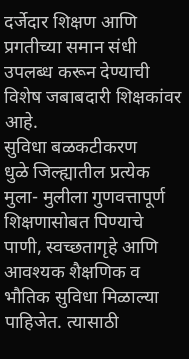दर्जेदार शिक्षण आणि प्रगतीच्या समान संधी उपलब्ध करून देण्याची विशेष जबाबदारी शिक्षकांवर आहे.
सुविधा बळकटीकरण
धुळे जिल्ह्यातील प्रत्येक मुला- मुलीला गुणवत्तापूर्ण शिक्षणासोबत पिण्याचे पाणी, स्वच्छतागृहे आणि आवश्यक शैक्षणिक व भौतिक सुविधा मिळाल्या पाहिजेत. त्यासाठी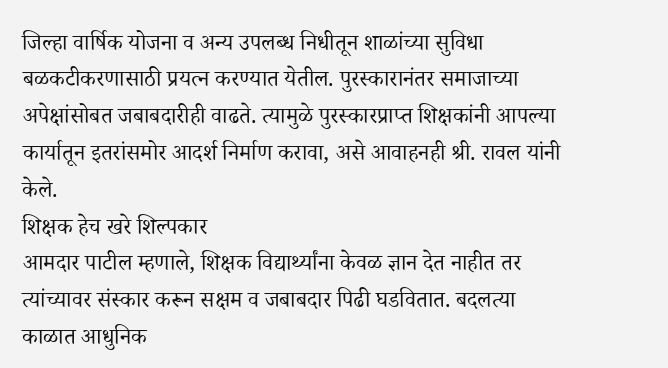जिल्हा वार्षिक योजना व अन्य उपलब्ध निधीतून शाळांच्या सुविधा बळकटीकरणासाठी प्रयत्न करण्यात येतील. पुरस्कारानंतर समाजाच्या अपेक्षांसोबत जबाबदारीही वाढते. त्यामुळे पुरस्कारप्राप्त शिक्षकांनी आपल्या कार्यातून इतरांसमोर आदर्श निर्माण करावा, असे आवाहनही श्री. रावल यांनी केले.
शिक्षक हेच खरे शिल्पकार
आमदार पाटील म्हणाले, शिक्षक विद्यार्थ्यांना केवळ ज्ञान देत नाहीत तर त्यांच्यावर संस्कार करून सक्षम व जबाबदार पिढी घडवितात. बदलत्या काळात आधुनिक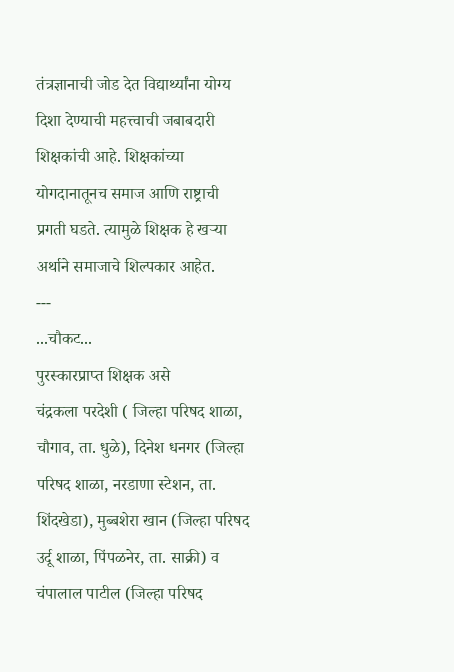तंत्रज्ञानाची जोड देत विद्यार्थ्यांना योग्य दिशा देण्याची महत्त्वाची जबाबदारी शिक्षकांची आहे. शिक्षकांच्या योगदानातूनच समाज आणि राष्ट्राची प्रगती घडते. त्यामुळे शिक्षक हे खऱ्या अर्थाने समाजाचे शिल्पकार आहेत.
---
...चौकट...
पुरस्कारप्राप्त शिक्षक असे
चंद्रकला परदेशी ( जिल्हा परिषद शाळा, चौगाव, ता. धुळे), दिनेश धनगर (जिल्हा परिषद शाळा, नरडाणा स्टेशन, ता. शिंदखेडा), मुब्बशेरा खान (जिल्हा परिषद उर्दू शाळा, पिंपळनेर, ता. साक्री) व चंपालाल पाटील (जिल्हा परिषद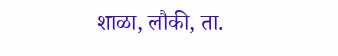शाळा, लौकी, ता.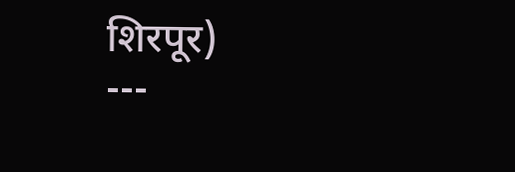शिरपूर)
---